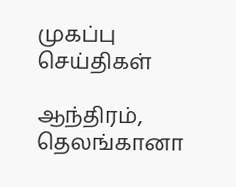முகப்பு
செய்திகள்

ஆந்திரம், தெலங்கானா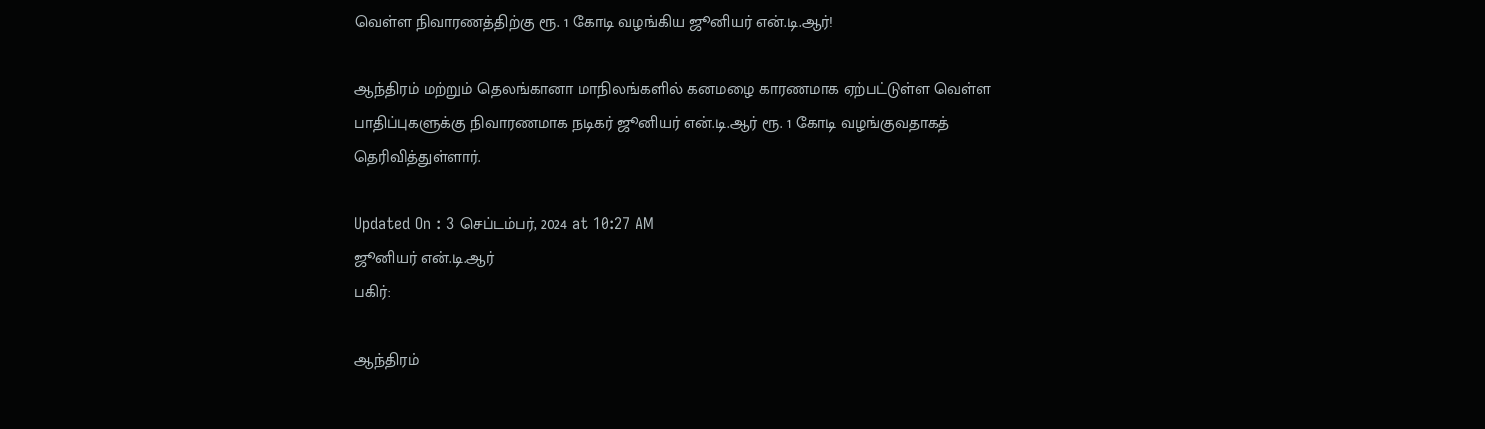வெள்ள நிவாரணத்திற்கு ரூ. 1 கோடி வழங்கிய ஜூனியர் என்.டி.ஆர்!

ஆந்திரம் மற்றும் தெலங்கானா மாநிலங்களில் கனமழை காரணமாக ஏற்பட்டுள்ள வெள்ள பாதிப்புகளுக்கு நிவாரணமாக நடிகர் ஜூனியர் என்.டி.ஆர் ரூ. 1 கோடி வழங்குவதாகத் தெரிவித்துள்ளார்.

Updated On : 3 செப்டம்பர், 2024 at 10:27 AM
ஜூனியர் என்.டி.ஆர்
பகிர்:

ஆந்திரம்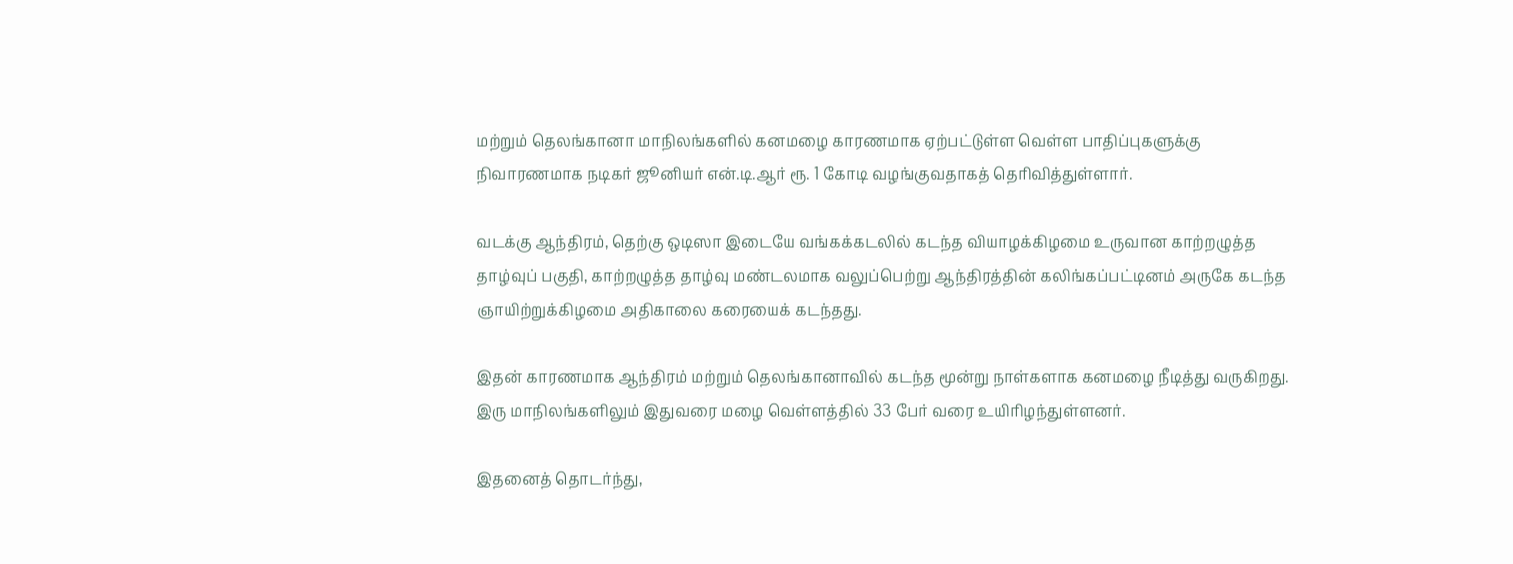மற்றும் தெலங்கானா மாநிலங்களில் கனமழை காரணமாக ஏற்பட்டுள்ள வெள்ள பாதிப்புகளுக்கு நிவாரணமாக நடிகர் ஜூனியர் என்.டி.ஆர் ரூ. 1 கோடி வழங்குவதாகத் தெரிவித்துள்ளார்.

வடக்கு ஆந்திரம், தெற்கு ஒடிஸா இடையே வங்கக்கடலில் கடந்த வியாழக்கிழமை உருவான காற்றழுத்த தாழ்வுப் பகுதி, காற்றழுத்த தாழ்வு மண்டலமாக வலுப்பெற்று ஆந்திரத்தின் கலிங்கப்பட்டினம் அருகே கடந்த ஞாயிற்றுக்கிழமை அதிகாலை கரையைக் கடந்தது.

இதன் காரணமாக ஆந்திரம் மற்றும் தெலங்கானாவில் கடந்த மூன்று நாள்களாக கனமழை நீடித்து வருகிறது. இரு மாநிலங்களிலும் இதுவரை மழை வெள்ளத்தில் 33 பேர் வரை உயிரிழந்துள்ளனர்.

இதனைத் தொடர்ந்து,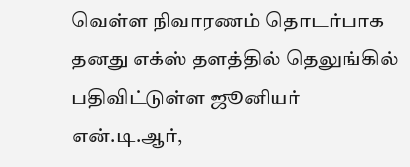வெள்ள நிவாரணம் தொடர்பாக தனது எக்ஸ் தளத்தில் தெலுங்கில் பதிவிட்டுள்ள ஜூனியர் என்.டி.ஆர்,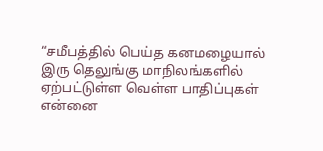“சமீபத்தில் பெய்த கனமழையால் இரு தெலுங்கு மாநிலங்களில் ஏற்பட்டுள்ள வெள்ள பாதிப்புகள் என்னை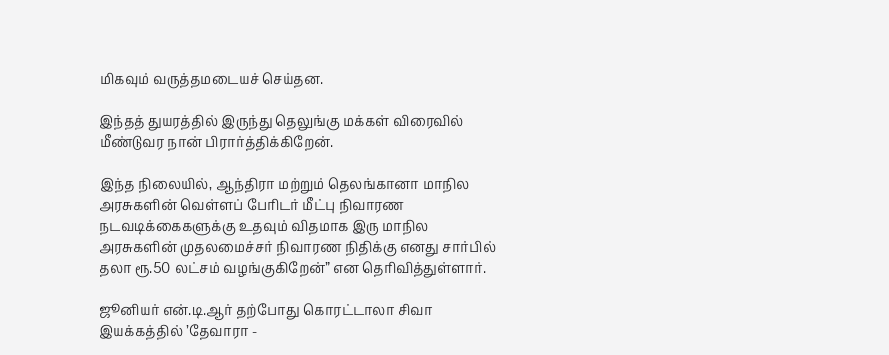மிகவும் வருத்தமடையச் செய்தன.

இந்தத் துயரத்தில் இருந்து தெலுங்கு மக்கள் விரைவில் மீண்டுவர நான் பிரார்த்திக்கிறேன்.

இந்த நிலையில், ஆந்திரா மற்றும் தெலங்கானா மாநில அரசுகளின் வெள்ளப் பேரிடர் மீட்பு நிவாரண நடவடிக்கைகளுக்கு உதவும் விதமாக இரு மாநில அரசுகளின் முதலமைச்சர் நிவாரண நிதிக்கு எனது சார்பில் தலா ரூ.50 லட்சம் வழங்குகிறேன்” என தெரிவித்துள்ளார்.

ஜூனியர் என்.டி.ஆர் தற்போது கொரட்டாலா சிவா இயக்கத்தில் ’தேவாரா -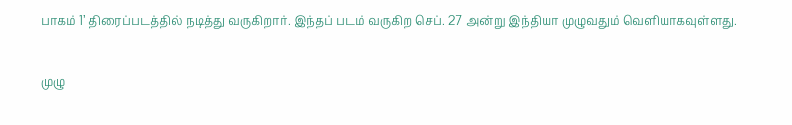பாகம் 1’ திரைப்படத்தில் நடித்து வருகிறார். இந்தப் படம் வருகிற செப். 27 அன்று இந்தியா முழுவதும் வெளியாகவுள்ளது.

முழு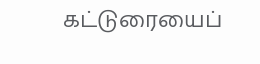கட்டுரையைப்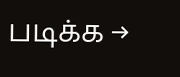படிக்க →